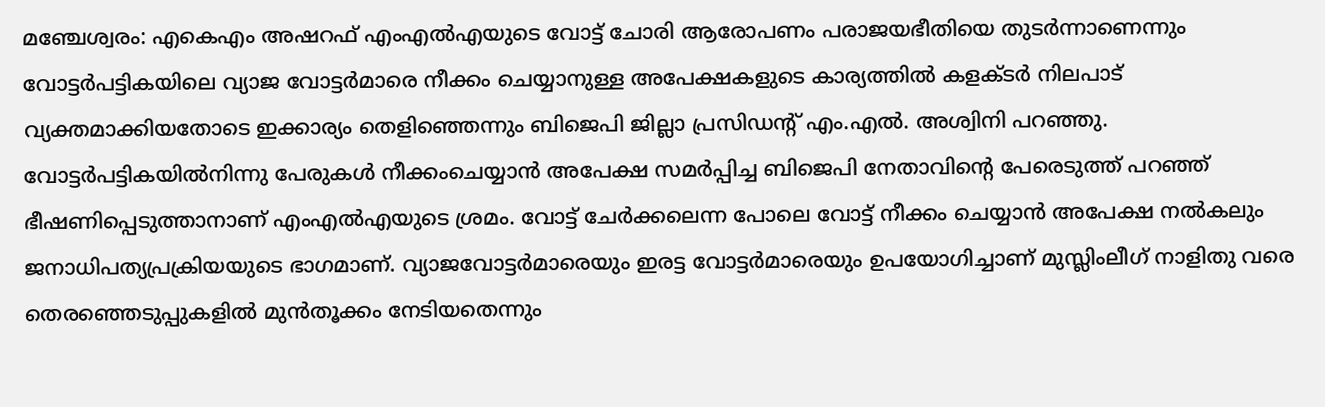മഞ്ചേശ്വരം: എകെഎം അഷറഫ് എംഎൽഎയുടെ വോട്ട് ചോരി ആരോപണം പരാജയഭീതിയെ തുടർന്നാണെന്നും വോട്ടർപട്ടികയിലെ വ്യാജ വോട്ടർമാരെ നീക്കം ചെയ്യാനുള്ള അപേക്ഷകളുടെ കാര്യത്തിൽ കളക്ടർ നിലപാട് വ്യക്തമാക്കിയതോടെ ഇക്കാര്യം തെളിഞ്ഞെന്നും ബിജെപി ജില്ലാ പ്രസിഡന്റ് എം.എൽ. അശ്വിനി പറഞ്ഞു.
വോട്ടർപട്ടികയിൽനിന്നു പേരുകൾ നീക്കംചെയ്യാൻ അപേക്ഷ സമർപ്പിച്ച ബിജെപി നേതാവിന്റെ പേരെടുത്ത് പറഞ്ഞ് ഭീഷണിപ്പെടുത്താനാണ് എംഎൽഎയുടെ ശ്രമം. വോട്ട് ചേർക്കലെന്ന പോലെ വോട്ട് നീക്കം ചെയ്യാൻ അപേക്ഷ നൽകലും ജനാധിപത്യപ്രക്രിയയുടെ ഭാഗമാണ്. വ്യാജവോട്ടർമാരെയും ഇരട്ട വോട്ടർമാരെയും ഉപയോഗിച്ചാണ് മുസ്ലിംലീഗ് നാളിതു വരെ തെരഞ്ഞെടുപ്പുകളിൽ മുൻതൂക്കം നേടിയതെന്നും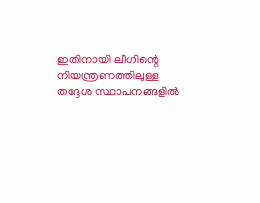ഇതിനായി ലീഗിന്റെ നിയന്ത്രണത്തിലുള്ള തദ്ദേശ സ്ഥാപനങ്ങളിൽ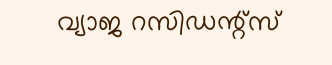വ്യാജ റസിഡന്റ്സ്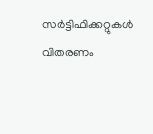സർട്ടിഫിക്കറ്റുകൾ വിതരണം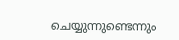ചെയ്യുന്നുണ്ടെന്നും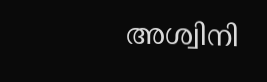അശ്വിനി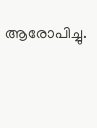ആരോപിച്ചു.